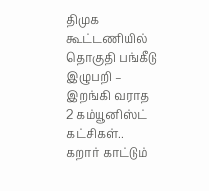திமுக கூட்டணியில் தொகுதி பங்கீடு இழுபறி – இறங்கி வராத 2 கம்யூனிஸ்ட் கட்சிகள்.. கறார் காட்டும்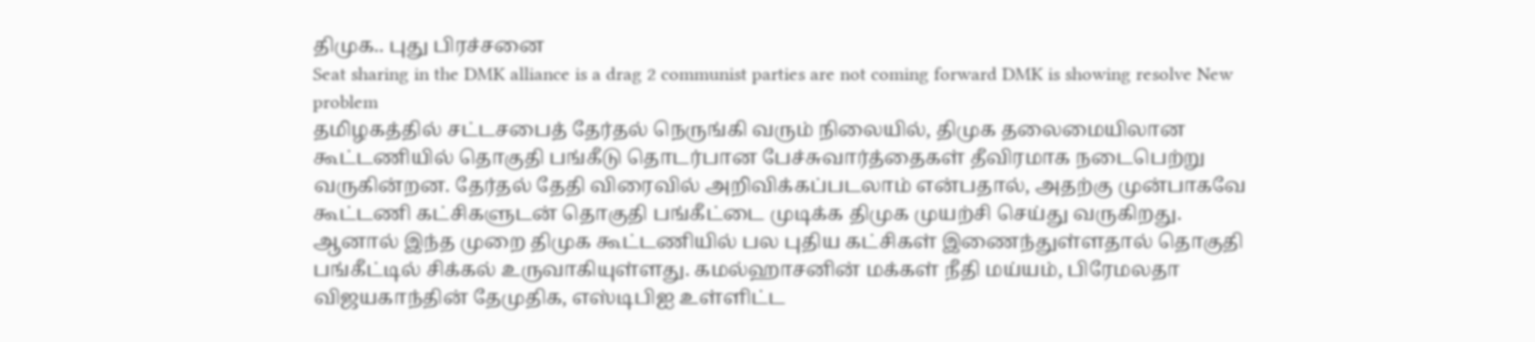திமுக.. புது பிரச்சனை
Seat sharing in the DMK alliance is a drag 2 communist parties are not coming forward DMK is showing resolve New problem
தமிழகத்தில் சட்டசபைத் தேர்தல் நெருங்கி வரும் நிலையில், திமுக தலைமையிலான கூட்டணியில் தொகுதி பங்கீடு தொடர்பான பேச்சுவார்த்தைகள் தீவிரமாக நடைபெற்று வருகின்றன. தேர்தல் தேதி விரைவில் அறிவிக்கப்படலாம் என்பதால், அதற்கு முன்பாகவே கூட்டணி கட்சிகளுடன் தொகுதி பங்கீட்டை முடிக்க திமுக முயற்சி செய்து வருகிறது.
ஆனால் இந்த முறை திமுக கூட்டணியில் பல புதிய கட்சிகள் இணைந்துள்ளதால் தொகுதி பங்கீட்டில் சிக்கல் உருவாகியுள்ளது. கமல்ஹாசனின் மக்கள் நீதி மய்யம், பிரேமலதா விஜயகாந்தின் தேமுதிக, எஸ்டிபிஐ உள்ளிட்ட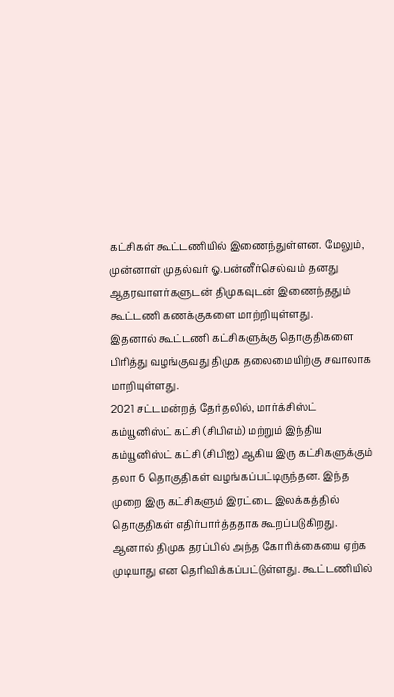கட்சிகள் கூட்டணியில் இணைந்துள்ளன. மேலும், முன்னாள் முதல்வர் ஓ.பன்னீர்செல்வம் தனது ஆதரவாளர்களுடன் திமுகவுடன் இணைந்ததும் கூட்டணி கணக்குகளை மாற்றியுள்ளது.
இதனால் கூட்டணி கட்சிகளுக்கு தொகுதிகளை பிரித்து வழங்குவது திமுக தலைமையிற்கு சவாலாக மாறியுள்ளது.
2021 சட்டமன்றத் தேர்தலில், மார்க்சிஸ்ட் கம்யூனிஸ்ட் கட்சி (சிபிஎம்) மற்றும் இந்திய கம்யூனிஸ்ட் கட்சி (சிபிஐ) ஆகிய இரு கட்சிகளுக்கும் தலா 6 தொகுதிகள் வழங்கப்பட்டிருந்தன. இந்த முறை இரு கட்சிகளும் இரட்டை இலக்கத்தில் தொகுதிகள் எதிர்பார்த்ததாக கூறப்படுகிறது.
ஆனால் திமுக தரப்பில் அந்த கோரிக்கையை ஏற்க முடியாது என தெரிவிக்கப்பட்டுள்ளது. கூட்டணியில்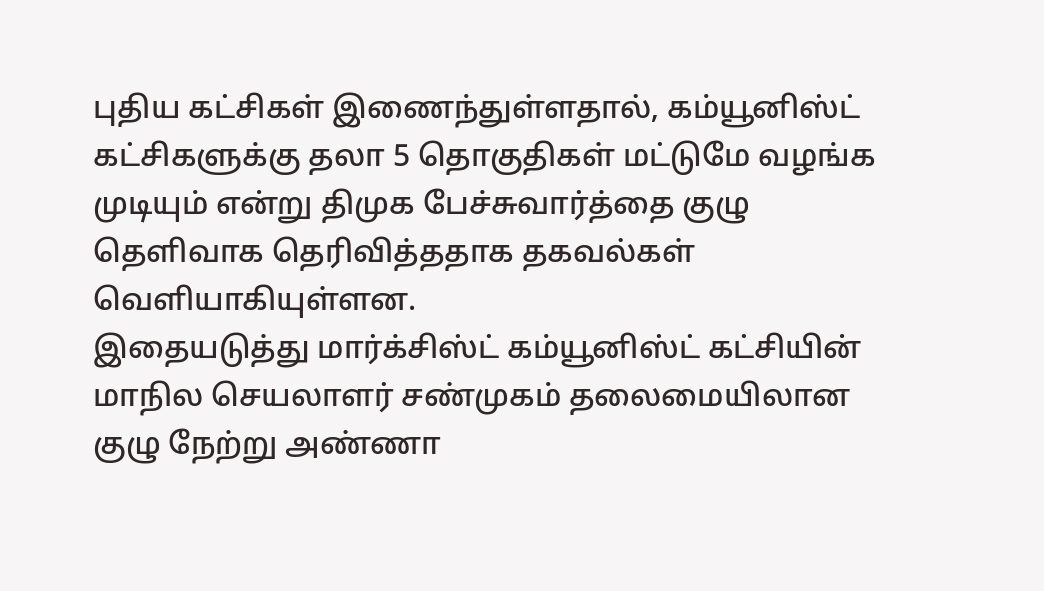புதிய கட்சிகள் இணைந்துள்ளதால், கம்யூனிஸ்ட் கட்சிகளுக்கு தலா 5 தொகுதிகள் மட்டுமே வழங்க முடியும் என்று திமுக பேச்சுவார்த்தை குழு தெளிவாக தெரிவித்ததாக தகவல்கள் வெளியாகியுள்ளன.
இதையடுத்து மார்க்சிஸ்ட் கம்யூனிஸ்ட் கட்சியின் மாநில செயலாளர் சண்முகம் தலைமையிலான குழு நேற்று அண்ணா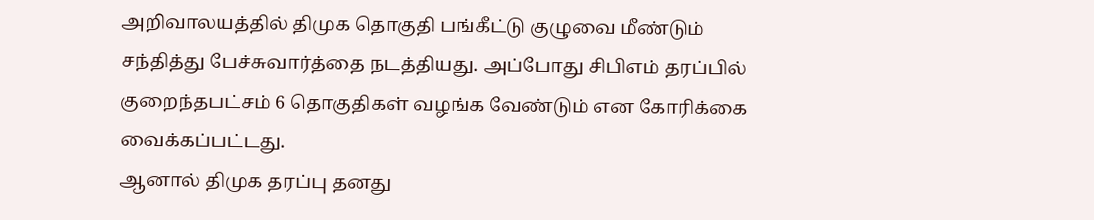அறிவாலயத்தில் திமுக தொகுதி பங்கீட்டு குழுவை மீண்டும் சந்தித்து பேச்சுவார்த்தை நடத்தியது. அப்போது சிபிஎம் தரப்பில் குறைந்தபட்சம் 6 தொகுதிகள் வழங்க வேண்டும் என கோரிக்கை வைக்கப்பட்டது.
ஆனால் திமுக தரப்பு தனது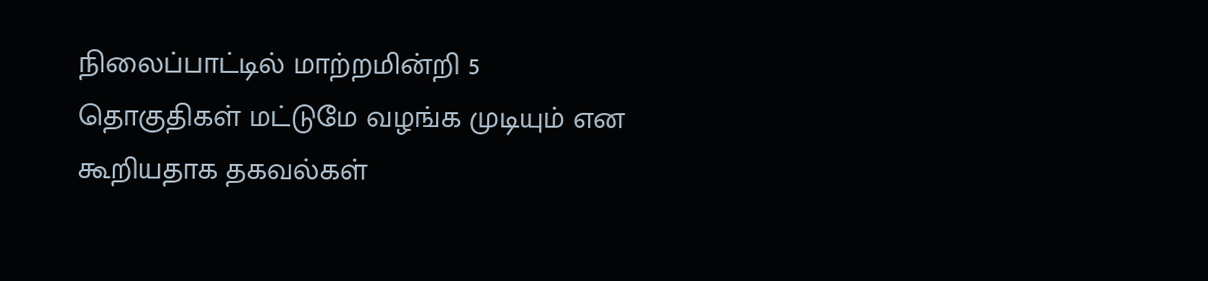நிலைப்பாட்டில் மாற்றமின்றி 5 தொகுதிகள் மட்டுமே வழங்க முடியும் என கூறியதாக தகவல்கள்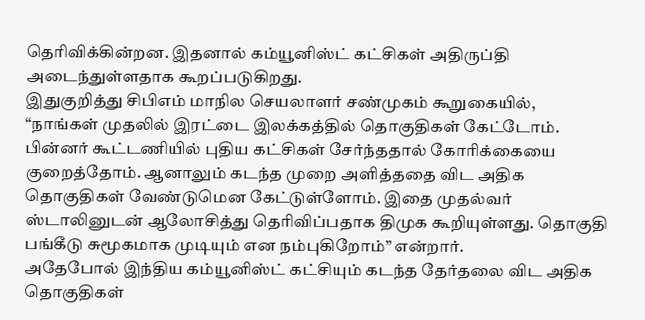தெரிவிக்கின்றன. இதனால் கம்யூனிஸ்ட் கட்சிகள் அதிருப்தி அடைந்துள்ளதாக கூறப்படுகிறது.
இதுகுறித்து சிபிஎம் மாநில செயலாளர் சண்முகம் கூறுகையில், “நாங்கள் முதலில் இரட்டை இலக்கத்தில் தொகுதிகள் கேட்டோம். பின்னர் கூட்டணியில் புதிய கட்சிகள் சேர்ந்ததால் கோரிக்கையை குறைத்தோம். ஆனாலும் கடந்த முறை அளித்ததை விட அதிக தொகுதிகள் வேண்டுமென கேட்டுள்ளோம். இதை முதல்வர் ஸ்டாலினுடன் ஆலோசித்து தெரிவிப்பதாக திமுக கூறியுள்ளது. தொகுதி பங்கீடு சுமூகமாக முடியும் என நம்புகிறோம்” என்றார்.
அதேபோல் இந்திய கம்யூனிஸ்ட் கட்சியும் கடந்த தேர்தலை விட அதிக தொகுதிகள்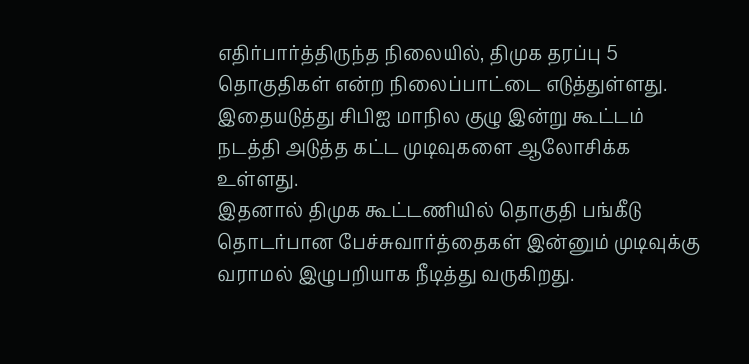எதிர்பார்த்திருந்த நிலையில், திமுக தரப்பு 5 தொகுதிகள் என்ற நிலைப்பாட்டை எடுத்துள்ளது. இதையடுத்து சிபிஐ மாநில குழு இன்று கூட்டம் நடத்தி அடுத்த கட்ட முடிவுகளை ஆலோசிக்க உள்ளது.
இதனால் திமுக கூட்டணியில் தொகுதி பங்கீடு தொடர்பான பேச்சுவார்த்தைகள் இன்னும் முடிவுக்கு வராமல் இழுபறியாக நீடித்து வருகிறது.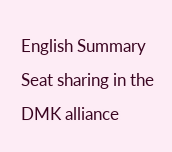English Summary
Seat sharing in the DMK alliance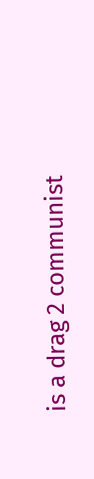is a drag 2 communist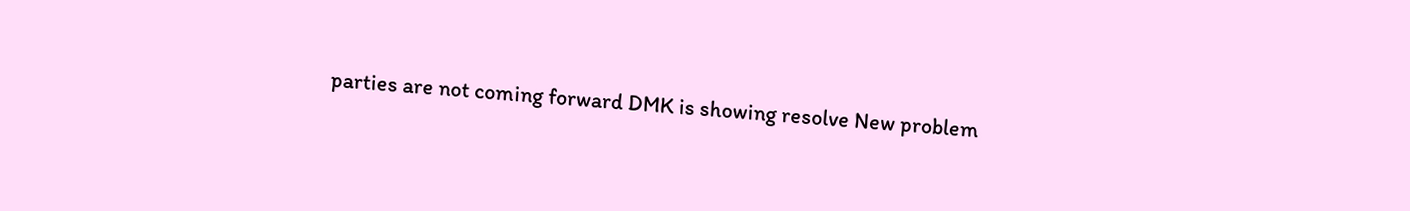parties are not coming forward DMK is showing resolve New problem